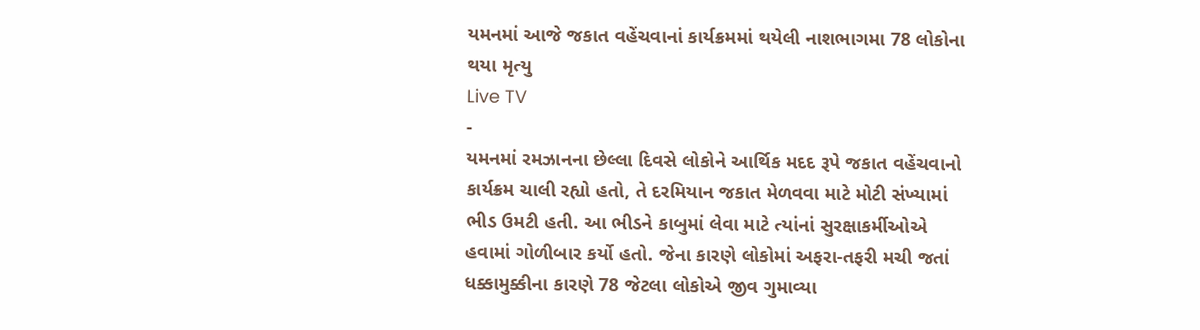યમનમાં આજે જકાત વહેંચવાનાં કાર્યક્રમમાં થયેલી નાશભાગમા 78 લોકોના થયા મૃત્યુ
Live TV
-
યમનમાં રમઝાનના છેલ્લા દિવસે લોકોને આર્થિક મદદ રૂપે જકાત વહેંચવાનો કાર્યક્રમ ચાલી રહ્યો હતો, તે દરમિયાન જકાત મેળવવા માટે મોટી સંખ્યામાં ભીડ ઉમટી હતી. આ ભીડને કાબુમાં લેવા માટે ત્યાંનાં સુરક્ષાકર્મીઓએ હવામાં ગોળીબાર કર્યો હતો. જેના કારણે લોકોમાં અફરા-તફરી મચી જતાં ધક્કામુક્કીના કારણે 78 જેટલા લોકોએ જીવ ગુમાવ્યા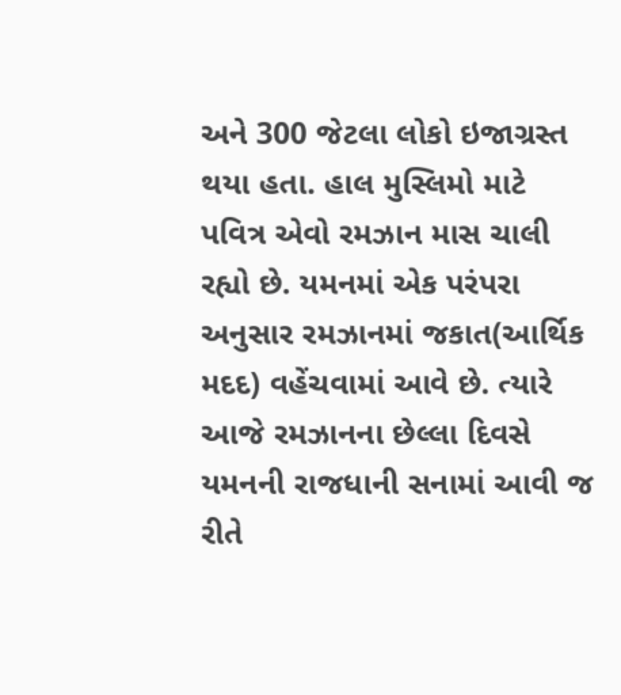અને 300 જેટલા લોકો ઇજાગ્રસ્ત થયા હતા. હાલ મુસ્લિમો માટે પવિત્ર એવો રમઝાન માસ ચાલી રહ્યો છે. યમનમાં એક પરંપરા અનુસાર રમઝાનમાં જકાત(આર્થિક મદદ) વહેંચવામાં આવે છે. ત્યારે આજે રમઝાનના છેલ્લા દિવસે યમનની રાજધાની સનામાં આવી જ રીતે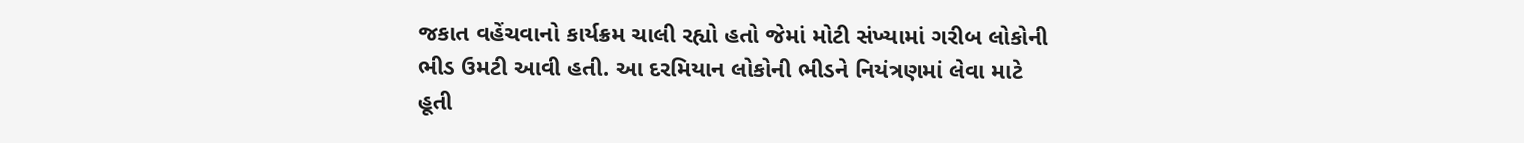જકાત વહેંચવાનો કાર્યક્રમ ચાલી રહ્યો હતો જેમાં મોટી સંખ્યામાં ગરીબ લોકોની ભીડ ઉમટી આવી હતી. આ દરમિયાન લોકોની ભીડને નિયંત્રણમાં લેવા માટે હૂતી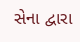સેના દ્વારા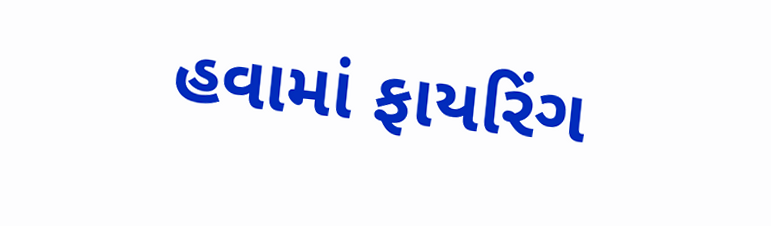હવામાં ફાયરિંગ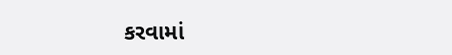કરવામાં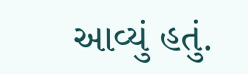આવ્યું હતું.